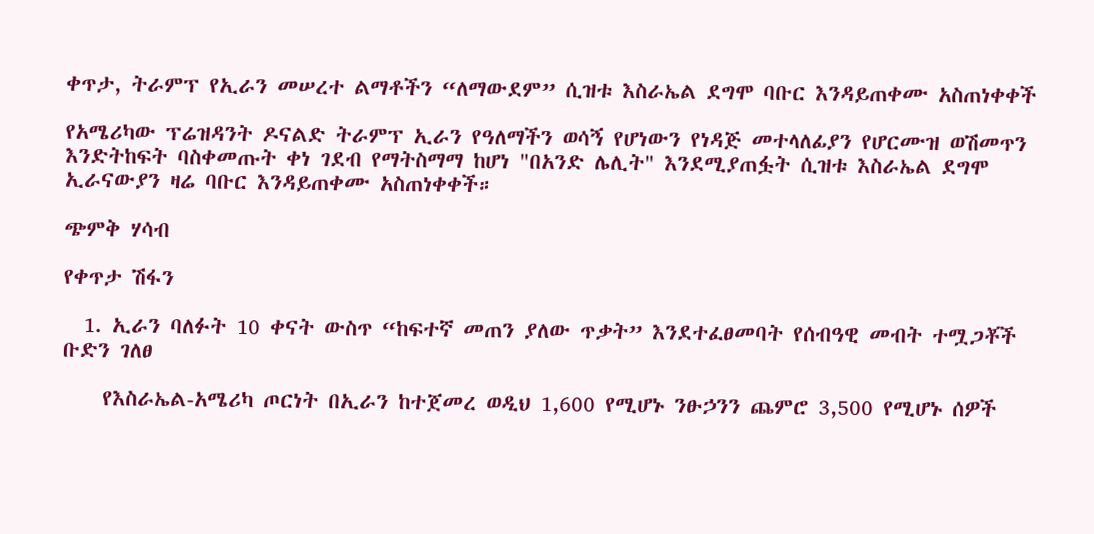ቀጥታ, ትራምፕ የኢራን መሠረተ ልማቶችን “ለማውደም” ሲዝቱ እስራኤል ደግሞ ባቡር እንዳይጠቀሙ አስጠነቀቀች

የአሜሪካው ፕሬዝዳንት ዶናልድ ትራምፕ ኢራን የዓለማችን ወሳኝ የሆነውን የነዳጅ መተላለፊያን የሆርሙዝ ወሽመጥን እንድትከፍት ባስቀመጡት ቀነ ገደብ የማትስማማ ከሆነ "በአንድ ሌሊት" እንደሚያጠፏት ሲዝቱ እስራኤል ደግሞ ኢራናውያን ዛሬ ባቡር እንዳይጠቀሙ አስጠነቀቀች።

ጭምቅ ሃሳብ

የቀጥታ ሽፋን

  1. ኢራን ባለፉት 10 ቀናት ውስጥ “ከፍተኛ መጠን ያለው ጥቃት” እንደተፈፀመባት የሰብዓዊ መብት ተሟጋቾች ቡድን ገለፀ

    የእስራኤል-አሜሪካ ጦርነት በኢራን ከተጀመረ ወዲህ 1,600 የሚሆኑ ንፁኃንን ጨምሮ 3,500 የሚሆኑ ሰዎች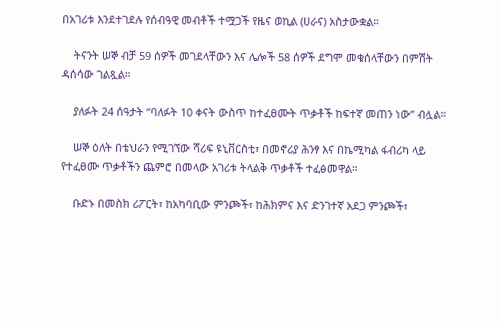በአገሪቱ እንደተገደሉ የሰብዓዊ መብቶች ተሟጋች የዜና ወኪል (ሀራና) አስታውቋል።

    ትናንት ሠኞ ብቻ 59 ሰዎች መገደላቸውን እና ሌሎች 58 ሰዎች ደግሞ መቁሰላቸውን በምሽት ዳሰሳው ገልጿል።

    ያለፉት 24 ሰዓታት “ባለፉት 10 ቀናት ውስጥ ከተፈፀሙት ጥቃቶች ከፍተኛ መጠን ነው” ብሏል።

    ሠኞ ዕለት በቴህራን የሚገኘው ሻሪፍ ዩኒቨርስቲ፣ በመኖሪያ ሕንፃ እና በኬሚካል ፋብሪካ ላይ የተፈፀሙ ጥቃቶችን ጨምሮ በመላው አገሪቱ ትላልቅ ጥቃቶች ተፈፅመዋል።

    ቡድኑ በመስክ ሪፖርት፣ ከአካባቢው ምንጮች፣ ከሕክምና እና ድንገተኛ አደጋ ምንጮች፣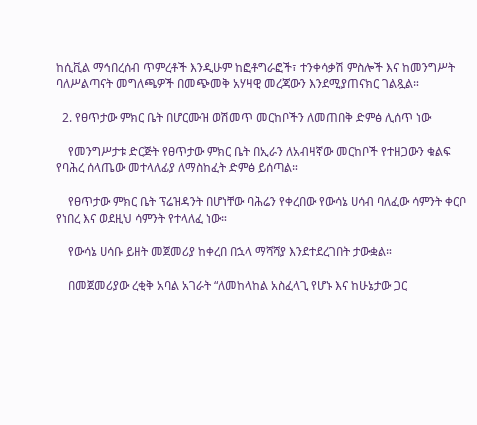ከሲቪል ማኅበረሰብ ጥምረቶች እንዲሁም ከፎቶግራፎች፣ ተንቀሳቃሽ ምስሎች እና ከመንግሥት ባለሥልጣናት መግለጫዎች በመጭመቅ አሃዛዊ መረጃውን እንደሚያጠናክር ገልጿል።

  2. የፀጥታው ምክር ቤት በሆርሙዝ ወሽመጥ መርከቦችን ለመጠበቅ ድምፅ ሊሰጥ ነው

    የመንግሥታቱ ድርጅት የፀጥታው ምክር ቤት በኢራን ለአብዛኛው መርከቦች የተዘጋውን ቁልፍ የባሕረ ሰላጤው መተላለፊያ ለማስከፈት ድምፅ ይሰጣል።

    የፀጥታው ምክር ቤት ፕሬዝዳንት በሆነቸው ባሕሬን የቀረበው የውሳኔ ሀሳብ ባለፈው ሳምንት ቀርቦ የነበረ እና ወደዚህ ሳምንት የተላለፈ ነው።

    የውሳኔ ሀሳቡ ይዘት መጀመሪያ ከቀረበ በኋላ ማሻሻያ እንደተደረገበት ታውቋል።

    በመጀመሪያው ረቂቅ አባል አገራት “ለመከላከል አስፈላጊ የሆኑ እና ከሁኔታው ጋር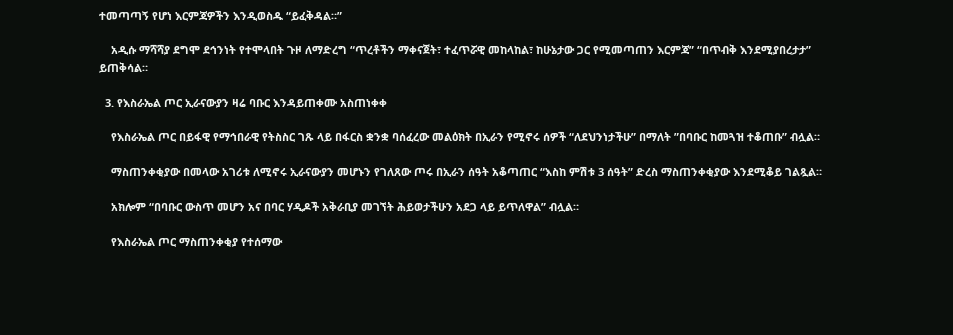ተመጣጣኝ የሆነ እርምጃዎችን እንዲወስዱ “ይፈቅዳል።”

    አዲሱ ማሻሻያ ደግሞ ደኅንነት የተሞላበት ጉዞ ለማድረግ “ጥረቶችን ማቀናጀት፣ ተፈጥሯዊ መከላከል፣ ከሁኔታው ጋር የሚመጣጠን እርምጃ” “በጥብቅ እንደሚያበረታታ” ይጠቅሳል።

  3. የእስራኤል ጦር ኢራናውያን ዛሬ ባቡር እንዳይጠቀሙ አስጠነቀቀ

    የእስራኤል ጦር በይፋዊ የማኅበራዊ የትስስር ገጹ ላይ በፋርስ ቋንቋ ባሰፈረው መልዕክት በኢራን የሚኖሩ ሰዎች “ለደህንነታችሁ” በማለት ”በባቡር ከመጓዝ ተቆጠቡ” ብሏል።

    ማስጠንቀቂያው በመላው አገሪቱ ለሚኖሩ ኢራናውያን መሆኑን የገለጸው ጦሩ በኢራን ሰዓት አቆጣጠር “እስከ ምሽቱ 3 ሰዓት” ድረስ ማስጠንቀቂያው እንደሚቆይ ገልጿል።

    አክሎም “በባቡር ውስጥ መሆን አና በባር ሃዲዶች አቅራቢያ መገኘት ሕይወታችሁን አደጋ ላይ ይጥለዋል” ብሏል።

    የእስራኤል ጦር ማስጠንቀቂያ የተሰማው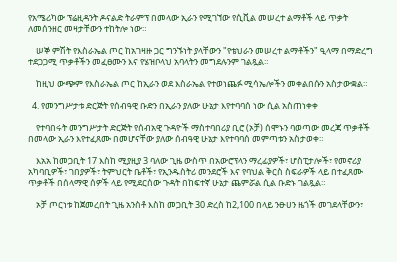የአሜሪካው ፕሬዚዳንት ዶናልድ ትራምፕ በመላው ኢራን የሚገኘው የሲቪል መሠረተ ልማቶች ላይ ጥቃት ለመሰንዘር መዛታቸውን ተከትሎ ነው።

    ሠኞ ምሽት የእስራኤል ጦር ከአገዛዙ ጋር ግንኙነት ያላቸውን "የቴህራን መሠረተ ልማቶችን" ዒላማ በማድረግ ተደጋጋሚ ጥቃቶችን መፈፀሙን እና የሄዝቦላህ አባላትን መግደሉንም ገልጿል።

    ከዚህ ውጭም የእስራኤል ጦር ከኢራን ወደ እስራኤል የተወነጨፉ ሚሳኤሎችን መቀልበሱን አስታውቋል።

  4. የመንግሥታቱ ድርጅት የሰብዓዊ ቡድን በኢራን ያለው ሁኔታ እየተባባሰ ነው ሲል አስጠነቀቀ

    የተባበሩት መንግሥታት ድርጅት የሰብአዊ ጉዳዮች ማስተባበሪያ ቢሮ (ኦቻ) ሰሞኑን ባወጣው መረጃ ጥቃቶች በመላው ኢራን እየተፈጸሙ በመሆናቸው ያለው ሰብዓዊ ሁኔታ እየተባባሰ መምጣቱን አስታወቀ።

    እአአ ከመጋቢት 17 እስከ ሚያዚያ 3 ባለው ጊዜ ውስጥ በአውሮፕላን ማረፊያዎች፣ ሆስፒታሎች፣ የመኖሪያ አካባቢዎች፣ ገበያዎች፣ ትምህርት ቤቶች፣ የኢንዱስትሪ መንደሮች እና የባህል ቅርስ ስፍራዎች ላይ በተፈጸሙ ጥቃቶች በሰላማዊ ሰዎች ላይ የሚደርሰው ጉዳት በከፍተኛ ሁኔታ ጨምሯል ሲል ቡድኑ ገልጿል።

    ኦቻ ጦርነቱ ከጀመረበት ጊዜ አንስቶ እስከ መጋቢት 30 ድረስ ከ2,100 በላይ ንፁሀን ዜጎች መገደላቸውን፣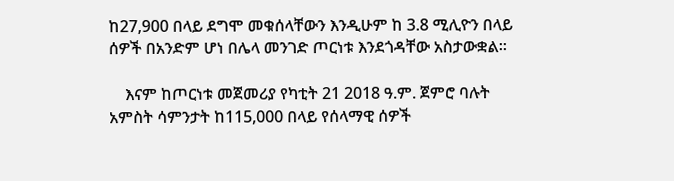ከ27,900 በላይ ደግሞ መቁሰላቸውን እንዲሁም ከ 3.8 ሚሊዮን በላይ ሰዎች በአንድም ሆነ በሌላ መንገድ ጦርነቱ እንደጎዳቸው አስታውቋል።

    እናም ከጦርነቱ መጀመሪያ የካቲት 21 2018 ዓ.ም. ጀምሮ ባሉት አምስት ሳምንታት ከ115,000 በላይ የሰላማዊ ሰዎች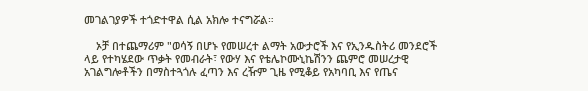መገልገያዎች ተጎድተዋል ሲል አክሎ ተናግሯል።

    ኦቻ በተጨማሪም "ወሳኝ በሆኑ የመሠረተ ልማት አውታሮች እና የኢንዱስትሪ መንደሮች ላይ የተካሄደው ጥቃት የመብራት፣ የውሃ እና የቴሌኮሙኒኬሽንን ጨምሮ መሠረታዊ አገልግሎቶችን በማስተጓጎሉ ፈጣን እና ረዥም ጊዜ የሚቆይ የአካባቢ እና የጤና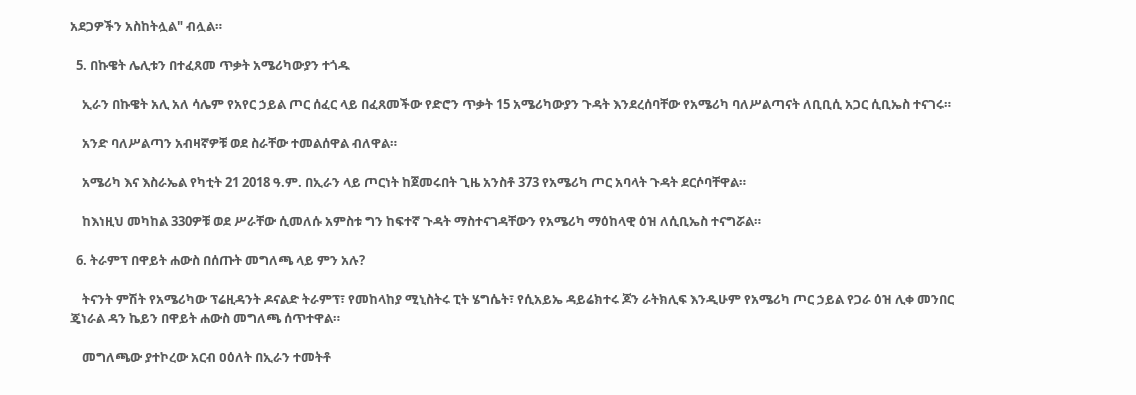አደጋዎችን አስከትሏል" ብሏል።

  5. በኩዌት ሌሊቱን በተፈጸመ ጥቃት አሜሪካውያን ተጎዱ

    ኢራን በኩዌት አሊ አለ ሳሌም የአየር ኃይል ጦር ሰፈር ላይ በፈጸመችው የድሮን ጥቃት 15 አሜሪካውያን ጉዳት እንደረሰባቸው የአሜሪካ ባለሥልጣናት ለቢቢሲ አጋር ሲቢኤስ ተናገሩ።

    አንድ ባለሥልጣን አብዛኛዎቹ ወደ ስራቸው ተመልሰዋል ብለዋል።

    አሜሪካ እና እስራኤል የካቲት 21 2018 ዓ.ም. በኢራን ላይ ጦርነት ከጀመሩበት ጊዜ አንስቶ 373 የአሜሪካ ጦር አባላት ጉዳት ደርሶባቸዋል።

    ከእነዚህ መካከል 330ዎቹ ወደ ሥራቸው ሲመለሱ አምስቱ ግን ከፍተኛ ጉዳት ማስተናገዳቸውን የአሜሪካ ማዕከላዊ ዕዝ ለሲቢኤስ ተናግሯል።

  6. ትራምፕ በዋይት ሐውስ በሰጡት መግለጫ ላይ ምን አሉ?

    ትናንት ምሽት የአሜሪካው ፕሬዚዳንት ዶናልድ ትራምፕ፣ የመከላከያ ሚኒስትሩ ፒት ሄግሴት፣ የሲአይኤ ዳይሬክተሩ ጆን ራትክሊፍ እንዲሁም የአሜሪካ ጦር ኃይል የጋራ ዕዝ ሊቀ መንበር ጄነራል ዳን ኬይን በዋይት ሐውስ መግለጫ ሰጥተዋል።

    መግለጫው ያተኮረው አርብ ዐዕለት በኢራን ተመትቶ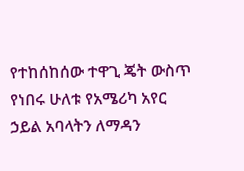የተከሰከሰው ተዋጊ ጄት ውስጥ የነበሩ ሁለቱ የአሜሪካ አየር ኃይል አባላትን ለማዳን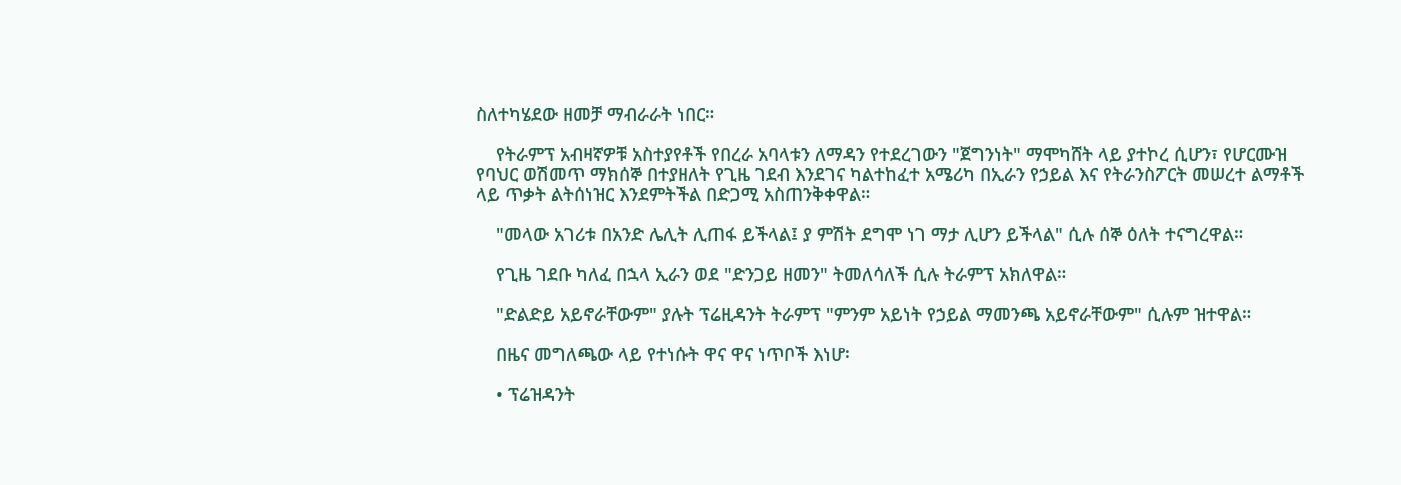ስለተካሄደው ዘመቻ ማብራራት ነበር።

    የትራምፕ አብዛኛዎቹ አስተያየቶች የበረራ አባላቱን ለማዳን የተደረገውን "ጀግንነት" ማሞካሸት ላይ ያተኮረ ሲሆን፣ የሆርሙዝ የባህር ወሽመጥ ማክሰኞ በተያዘለት የጊዜ ገደብ እንደገና ካልተከፈተ አሜሪካ በኢራን የኃይል እና የትራንስፖርት መሠረተ ልማቶች ላይ ጥቃት ልትሰነዝር እንደምትችል በድጋሚ አስጠንቅቀዋል።

    "መላው አገሪቱ በአንድ ሌሊት ሊጠፋ ይችላል፤ ያ ምሽት ደግሞ ነገ ማታ ሊሆን ይችላል" ሲሉ ሰኞ ዕለት ተናግረዋል።

    የጊዜ ገደቡ ካለፈ በኋላ ኢራን ወደ "ድንጋይ ዘመን" ትመለሳለች ሲሉ ትራምፕ አክለዋል።

    "ድልድይ አይኖራቸውም" ያሉት ፕሬዚዳንት ትራምፕ "ምንም አይነት የኃይል ማመንጫ አይኖራቸውም" ሲሉም ዝተዋል።

    በዜና መግለጫው ላይ የተነሱት ዋና ዋና ነጥቦች እነሆ፡

    • ፕሬዝዳንት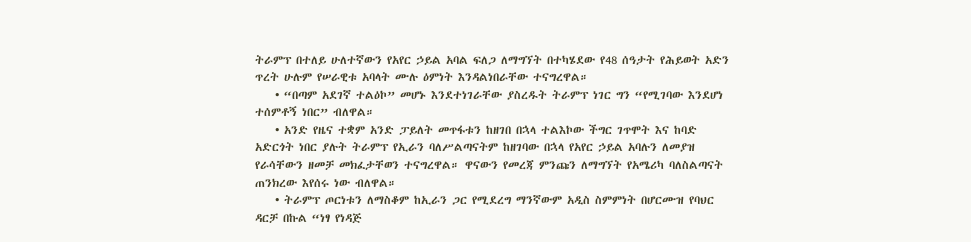ትራምፕ በተለይ ሁለተኛውን የአየር ኃይል አባል ፍለጋ ለማግኘት በተካሄደው የ48 ሰዓታት የሕይወት አድን ጥረት ሁሉም የሠራዊቱ አባላት ሙሉ ዕምነት እንዳልነበራቸው ተናግረዋል።
    • “በጣም አደገኛ ተልዕኮ” መሆኑ እንደተነገራቸው ያስረዱት ትራምፕ ነገር ግን “የሚገባው እንደሆነ ተሰምቶኝ ነበር” ብለዋል።
    • አንድ የዜና ተቋም አንድ ፓይለት መጥፋቱን ከዘገበ በኋላ ተልእኮው ችግር ገጥሞት እና ከባድ አድርጎት ነበር ያሉት ትራምፕ የኢራን ባለሥልጣናትም ከዘገባው በኋላ የአየር ኃይል አባሉን ለመያዝ የራሳቸውን ዘመቻ መክፈታቸወን ተናግረዋል። ዋናውን የመረጃ ምንጩን ለማግኘት የአሜሪካ ባለስልጣናት ጠንክረው እየሰሩ ነው ብለዋል።
    • ትራምፕ ጦርነቱን ለማስቆም ከኢራን ጋር የሚደረግ ማንኛውም አዲስ ስምምነት በሆርሙዝ የባህር ዳርቻ በኩል “ነፃ የነዳጅ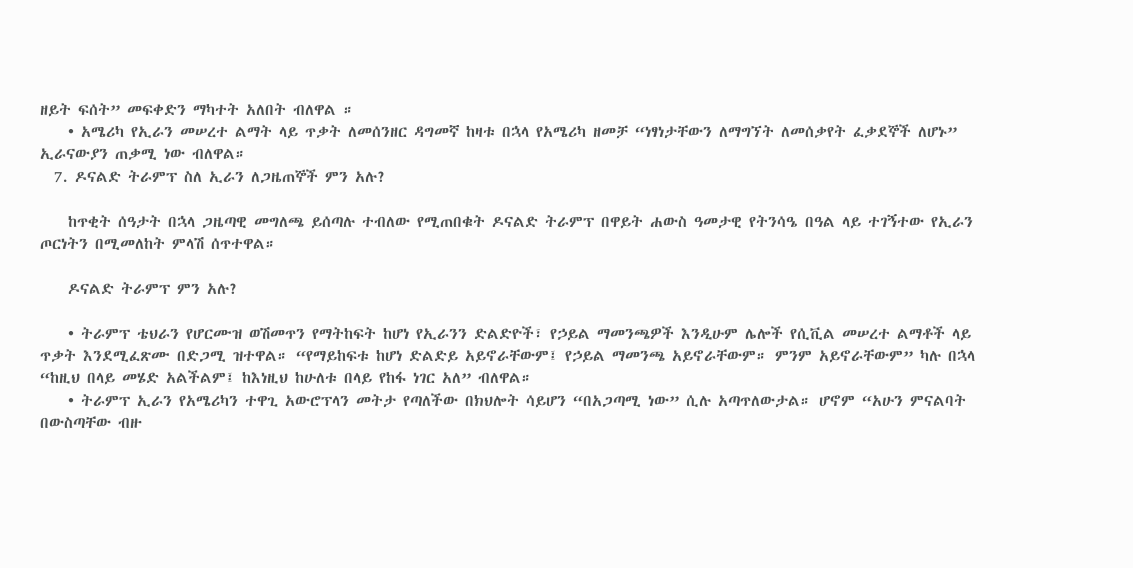ዘይት ፍሰት” መፍቀድን ማካተት አለበት ብለዋል ።
    • አሜሪካ የኢራን መሠረተ ልማት ላይ ጥቃት ለመሰንዘር ዳግመኛ ከዛቱ በኋላ የአሜሪካ ዘመቻ “ነፃነታቸውን ለማግኘት ለመሰቃየት ፈቃደኞች ለሆኑ” ኢራናውያን ጠቃሚ ነው ብለዋል።
  7. ዶናልድ ትራምፕ ስለ ኢራን ለጋዜጠኞች ምን አሉ?

    ከጥቂት ሰዓታት በኋላ ጋዜጣዊ መግለጫ ይሰጣሉ ተብለው የሚጠበቁት ዶናልድ ትራምፕ በዋይት ሐውስ ዓመታዊ የትንሳዔ በዓል ላይ ተገኝተው የኢራን ጦርነትን በሚመለከት ምላሽ ሰጥተዋል።

    ዶናልድ ትራምፕ ምን አሉ?

    • ትራምፕ ቴህራን የሆርሙዝ ወሽመጥን የማትከፍት ከሆነ የኢራንን ድልድዮች፣ የኃይል ማመንጫዎች እንዲሁም ሌሎች የሲቪል መሠረተ ልማቶች ላይ ጥቃት እንደሚፈጽሙ በድጋሚ ዝተዋል። “የማይከፍቱ ከሆነ ድልድይ አይኖራቸውም፤ የኃይል ማመንጫ አይኖራቸውም። ምንም አይኖራቸውም” ካሉ በኋላ “ከዚህ በላይ መሄድ አልችልም፤ ከእነዚህ ከሁለቱ በላይ የከፋ ነገር አለ” ብለዋል።
    • ትራምፕ ኢራን የአሜሪካን ተዋጊ አውሮፕላን መትታ የጣለችው በክህሎት ሳይሆን “በአጋጣሚ ነው” ሲሉ አጣጥለውታል። ሆኖም “አሁን ምናልባት በውስጣቸው ብዙ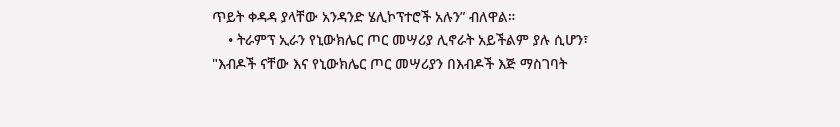ጥይት ቀዳዳ ያላቸው አንዳንድ ሄሊኮፕተሮች አሉን” ብለዋል።
    • ትራምፕ ኢራን የኒውክሌር ጦር መሣሪያ ሊኖራት አይችልም ያሉ ሲሆን፣ "እብዶች ናቸው እና የኒውክሌር ጦር መሣሪያን በእብዶች እጅ ማስገባት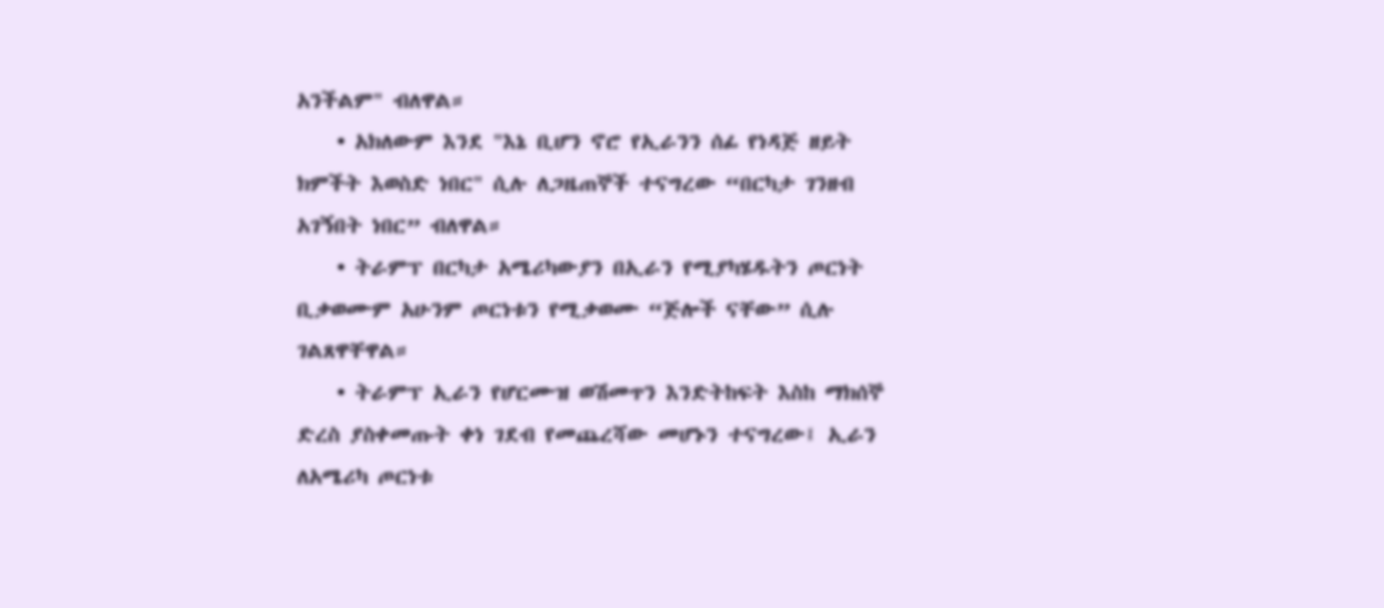አንችልም" ብለዋል።
    • አክለውም እንደ "እኔ ቢሆን ኖሮ የኢራንን ሰፊ የነዳጅ ዘይት ክምችት እወስድ ነበር" ሲሉ ለጋዜጠኞች ተናግረው “በርካታ ገንዘብ አገኝበት ነበር” ብለዋል።
    • ትራምፕ በርካታ አሜሪካውያን በኢራን የሚያካሄዱትን ጦርነት ቢቃወሙም አሁንም ጦርነቱን የሚቃወሙ “ጅሎች ናቸው” ሲሉ ገልጸዋቸዋል።
    • ትራምፕ ኢራን የሆርሙዝ ወሽመጥን እንድትከፍት እስከ ማክሰኞ ድረስ ያስቀመጡት ቀነ ገደብ የመጨረሻው መሆኑን ተናግረው፤ ኢራን ለአሜሪካ ጦርነቱ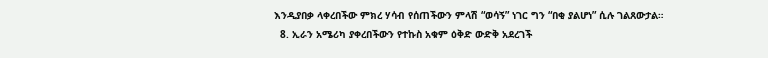እንዲያበቃ ላቀረበችው ምክረ ሃሳብ የሰጠችውን ምላሽ “ወሳኝ” ነገር ግን “በቂ ያልሆነ” ሲሉ ገልጸውታል።
  8. ኢራን አሜሪካ ያቀረበችውን የተኩስ አቁም ዕቅድ ውድቅ አደረገች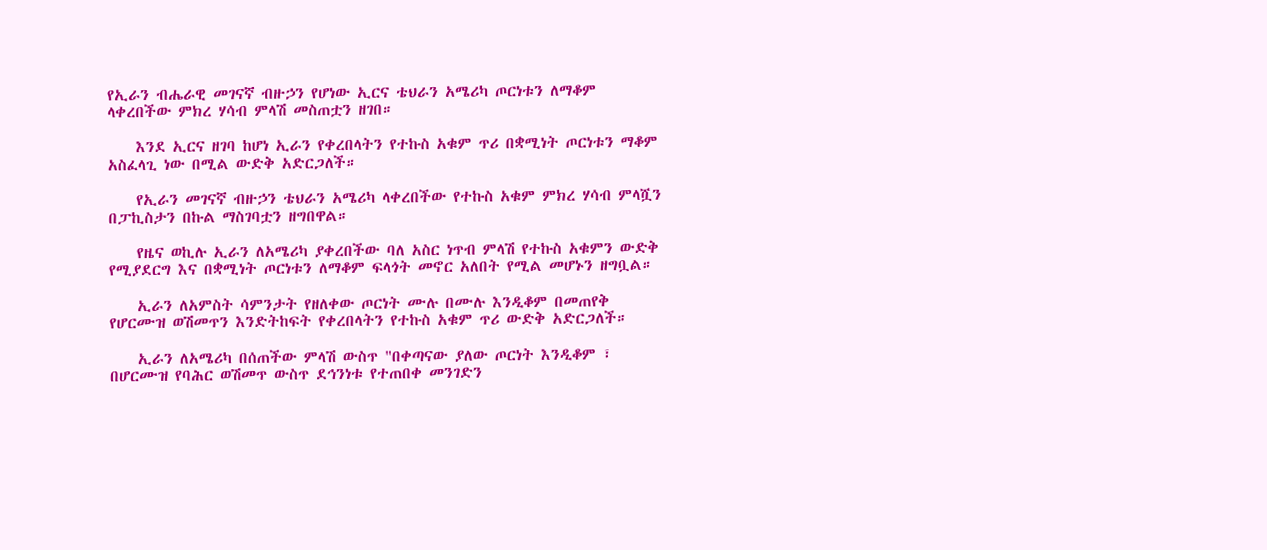የኢራን ብሔራዊ መገናኛ ብዙኃን የሆነው ኢርና ቴህራን አሜሪካ ጦርነቱን ለማቆም ላቀረበችው ምክረ ሃሳብ ምላሽ መስጠቷን ዘገበ።

    እንደ ኢርና ዘገባ ከሆነ ኢራን የቀረበላትን የተኩስ አቁም ጥሪ በቋሚነት ጦርነቱን ማቆም አስፈላጊ ነው በሚል ውድቅ አድርጋለች።

    የኢራን መገናኛ ብዙኃን ቴህራን አሜሪካ ላቀረበችው የተኩስ አቁም ምክረ ሃሳብ ምላሿን በፓኪስታን በኩል ማስገባቷን ዘግበዋል።

    የዜና ወኪሉ ኢራን ለአሜሪካ ያቀረበችው ባለ አስር ነጥብ ምላሽ የተኩስ አቁምን ውድቅ የሚያደርግ እና በቋሚነት ጦርነቱን ለማቆም ፍላጎት መኖር አለበት የሚል መሆኑን ዘግቧል።

    ኢራን ለአምስት ሳምንታት የዘለቀው ጦርነት ሙሉ በሙሉ እንዲቆም በመጠየቅ የሆርሙዝ ወሽመጥን እንድትከፍት የቀረበላትን የተኩስ አቁም ጥሪ ውድቅ አድርጋለች።

    ኢራን ለአሜሪካ በሰጠችው ምላሽ ውስጥ "በቀጣናው ያለው ጦርነት እንዲቆም ፣ በሆርሙዝ የባሕር ወሽመጥ ውስጥ ደኅንነቱ የተጠበቀ መንገድን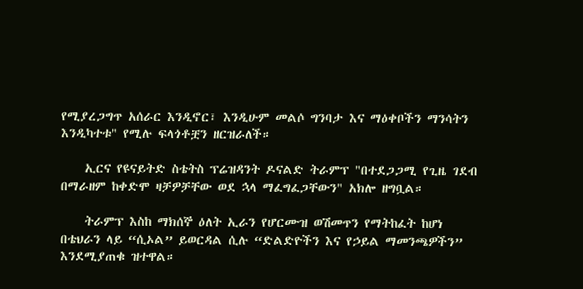የሚያረጋግጥ አሰራር እንዲኖር፣ እንዲሁም መልሶ ግንባታ እና ማዕቀቦችን ማንሳትን እንዲካተቱ" የሚሉ ፍላጎቶቿን ዘርዝራለች።

    ኢርና የዩናይትድ ስቴትስ ፕሬዝዳንት ዶናልድ ትራምፕ "በተደጋጋሚ የጊዜ ገደብ በማራዘም ከቀድሞ ዛቻዎቻቸው ወደ ኋላ ማፈግፈጋቸውን" አክሎ ዘግቧል።

    ትራምፕ እስከ ማክሰኞ ዕለት ኢራን የሆርሙዝ ወሽመጥን የማትከፈት ከሆነ በቴህራን ላይ “ሲኦል” ይወርዳል ሲሉ “ድልድዮችን እና የኃይል ማመንጫዎችን” እንደሚያጠቁ ዝተዋል።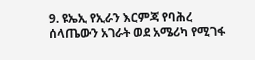9. ዩኤኢ የኢራን እርምጃ የባሕረ ሰላጤውን አገራት ወደ አሜሪካ የሚገፋ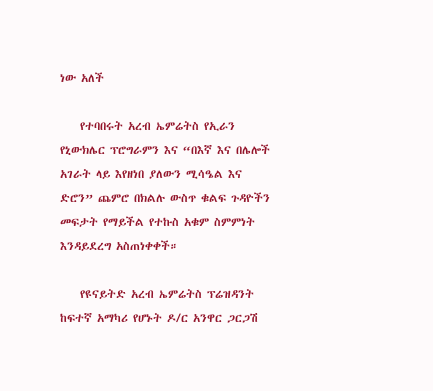ነው አለች

    የተባበሩት አረብ ኤምሬትስ የኢራን የኒውክሌር ፕሮግራምን እና “በእኛ እና በሌሎች አገራት ላይ እየዘነበ ያለውን ሚሳዔል እና ድሮን” ጨምሮ በክልሉ ውስጥ ቁልፍ ጉዳዮችን መፍታት የማይችል የተኩስ አቁም ስምምነት እንዳይደረግ አስጠነቀቀች።

    የዩናይትድ አረብ ኤምሬትስ ፕሬዝዳንት ከፍተኛ አማካሪ የሆኑት ዶ/ር አንዋር ጋርጋሽ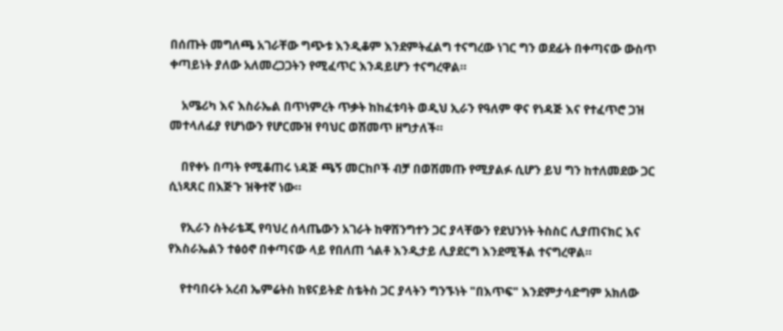በሰጡት መግለጫ አገራቸው ግጭቱ እንዲቆም እንደምትፈልግ ተናግረው ነገር ግን ወደፊት በቀጣናው ውስጥ ቀጣይነት ያለው አለመረጋጋትን የሚፈጥር እንዳይሆን ተናግረዋል።

    አሜሪካ እና እስራኤል በጥነምረት ጥቃት ከከፈቱባት ወዲህ ኢራን የዓለም ዋና የነዳጅ እና የተፈጥሮ ጋዝ መተላለፊያ የሆነውን የሆርሙዝ የባህር ወሽመጥ ዘግታለች።

    በየቀኑ በጣት የሚቆጠሩ ነዳጅ ጫኝ መርከቦች ብቻ በወሽመጡ የሚያልፉ ሲሆን ይህ ግን ከተለመደው ጋር ሲነጻጸር በእጅጉ ዝቅተኛ ነው።

    የኢራን ስትራቴጂ የባህረ ሰላጤውን አገራት ከዋሽንግተን ጋር ያላቸውን የደህንነት ትስስር ሊያጠናክር እና የእስራኤልን ተፅዕኖ በቀጣናው ላይ የበለጠ ጎልቶ እንዲታይ ሊያደርግ እንደሚችል ተናግረዋል።

    የተባበሩት አረብ ኤምሬትስ ከዩናይትድ ስቴትስ ጋር ያላትን ግንኙነት "በእጥፍ" እንደምታሳድግም አክለው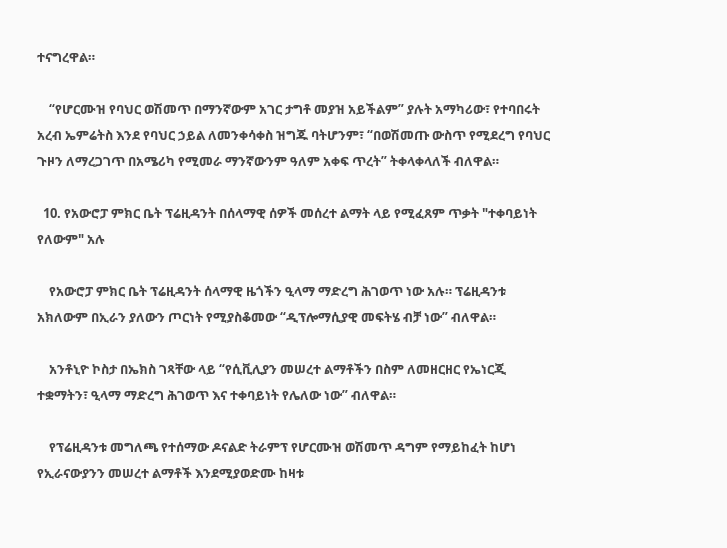ተናግረዋል።

    “የሆርሙዝ የባህር ወሽመጥ በማንኛውም አገር ታግቶ መያዝ አይችልም” ያሉት አማካሪው፣ የተባበሩት አረብ ኤምሬትስ እንደ የባህር ኃይል ለመንቀሳቀስ ዝግጁ ባትሆንም፣ “በወሽመጡ ውስጥ የሚደረግ የባህር ጉዞን ለማረጋገጥ በአሜሪካ የሚመራ ማንኛውንም ዓለም አቀፍ ጥረት” ትቀላቀላለች ብለዋል።

  10. የአውሮፓ ምክር ቤት ፕሬዚዳንት በሰላማዊ ሰዎች መሰረተ ልማት ላይ የሚፈጸም ጥቃት "ተቀባይነት የለውም" አሉ

    የአውሮፓ ምክር ቤት ፕሬዚዳንት ሰላማዊ ዜጎችን ዒላማ ማድረግ ሕገወጥ ነው አሉ። ፕሬዚዳንቱ አክለውም በኢራን ያለውን ጦርነት የሚያስቆመው “ዲፕሎማሲያዊ መፍትሄ ብቻ ነው” ብለዋል።

    አንቶኒዮ ኮስታ በኤክስ ገጻቸው ላይ “የሲቪሊያን መሠረተ ልማቶችን በስም ለመዘርዘር የኤነርጂ ተቋማትን፣ ዒላማ ማድረግ ሕገወጥ እና ተቀባይነት የሌለው ነው” ብለዋል።

    የፕሬዚዳንቱ መግለጫ የተሰማው ዶናልድ ትራምፕ የሆርሙዝ ወሽመጥ ዳግም የማይከፈት ከሆነ የኢራናውያንን መሠረተ ልማቶች እንደሚያወድሙ ከዛቱ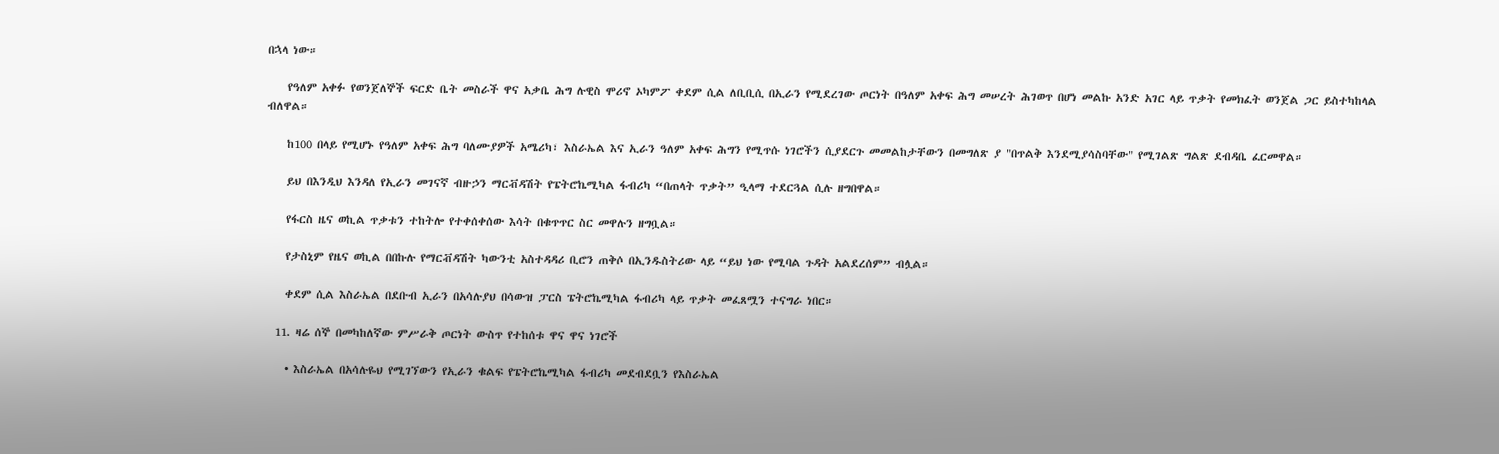በኋላ ነው።

    የዓለም አቀፉ የወንጀለኞች ፍርድ ቤት መስራች ዋና አቃቤ ሕግ ሉዊስ ሞሪኖ ኦካምፖ ቀደም ሲል ለቢቢሲ በኢራን የሚደረገው ጦርነት በዓለም አቀፍ ሕግ መሠረት ሕገወጥ በሆነ መልኩ አንድ አገር ላይ ጥቃት የመክፈት ወንጀል ጋር ይስተካከላል ብለዋል።

    ከ100 በላይ የሚሆኑ የዓለም አቀፍ ሕግ ባለሙያዎች አሜሪካ፣ እስራኤል እና ኢራን ዓለም አቀፍ ሕግን የሚጥሱ ነገሮችን ሲያደርጉ መመልከታቸውን በመግለጽ ያ "በጥልቅ እንደሚያሳስባቸው" የሚገልጽ ግልጽ ደብዳቤ ፈርመዋል።

    ይህ በእንዲህ እንዳለ የኢራን መገናኛ ብዙኃን ማርቭዳሽት የፔትሮኬሚካል ፋብሪካ “በጠላት ጥቃት” ዒላማ ተደርጓል ሲሉ ዘግበዋል።

    የፋርስ ዜና ወኪል ጥቃቱን ተከትሎ የተቀሰቀሰው እሳት በቁጥጥር ስር መዋሉን ዘግቧል።

    የታስኒም የዜና ወኪል በበኩሉ የማርቭዳሽት ካውንቲ አስተዳዳሪ ቢሮን ጠቅሶ በኢንዱስትሪው ላይ “ይህ ነው የሚባል ጉዳት አልደረሰም” ብሏል።

    ቀደም ሲል እስራኤል በደቡብ ኢራን በአሳሉያህ በሳውዝ ፓርስ ፔትሮኬሚካል ፋብሪካ ላይ ጥቃት መፈጸሟን ተናግራ ነበር።

  11. ዛሬ ሰኞ በመካከለኛው ምሥራቅ ጦርነት ውስጥ የተከሰቱ ዋና ዋና ነገሮች

    • እስራኤል በአሳሉዬህ የሚገኘውን የኢራን ቁልፍ የፔትሮኬሚካል ፋብሪካ መደብደቧን የእስራኤል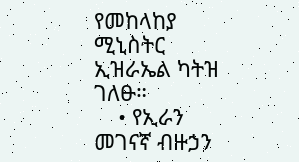የመከላከያ ሚኒስትር ኢዝራኤል ካትዝ ገለፁ።
    • የኢራን መገናኛ ብዙኃን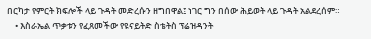በርካታ የምርት ክፍሎች ላይ ጉዳት መድረሱን ዘግበዋል፤ ነገር ግን በሰው ሕይወት ላይ ጉዳት አልደረሰም።
    • እስራኤል ጥቃቱን የፈጸመችው የዩናይትድ ስቴትስ ፕሬዝዳንት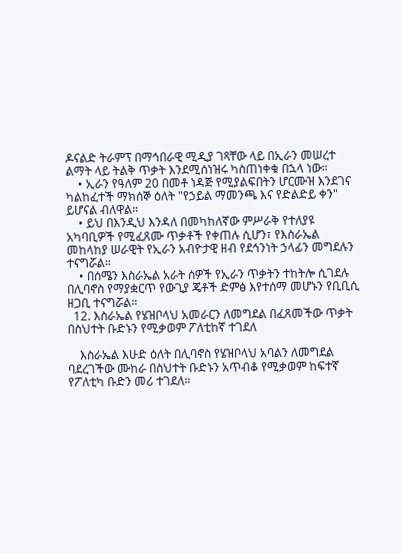ዶናልድ ትራምፕ በማኅበራዊ ሚዲያ ገጻቸው ላይ በኢራን መሠረተ ልማት ላይ ትልቅ ጥቃት እንደሚሰነዝሩ ካስጠነቀቁ በኋላ ነው።
    • ኢራን የዓለም 20 በመቶ ነዳጅ የሚያልፍበትን ሆርሙዝ እንደገና ካልከፈተች ማክሰኞ ዕለት "የኃይል ማመንጫ እና የድልድይ ቀን" ይሆናል ብለዋል።
    • ይህ በእንዲህ እንዳለ በመካከለኛው ምሥራቅ የተለያዩ አካባቢዎች የሚፈጸሙ ጥቃቶች የቀጠሉ ሲሆን፣ የእስራኤል መከላከያ ሠራዊት የኢራን አብዮታዊ ዘብ የደኅንነት ኃላፊን መግደሉን ተናግሯል።
    • በሰሜን እስራኤል አራት ሰዎች የኢራን ጥቃትን ተከትሎ ሲገደሉ በሊባኖስ የማያቋርጥ የውጊያ ጄቶች ድምፅ እየተሰማ መሆኑን የቢቢሲ ዘጋቢ ተናግሯል።
  12. እስራኤል የሄዝቦላህ አመራርን ለመግደል በፈጸመችው ጥቃት በስህተት ቡድኑን የሚቃወም ፖለቲከኛ ተገደለ

    እስራኤል እሁድ ዕለት በሊባኖስ የሄዝቦላህ አባልን ለመግደል ባደረገችው ሙከራ በስህተት ቡድኑን አጥብቆ የሚቃወም ከፍተኛ የፖለቲካ ቡድን መሪ ተገደለ።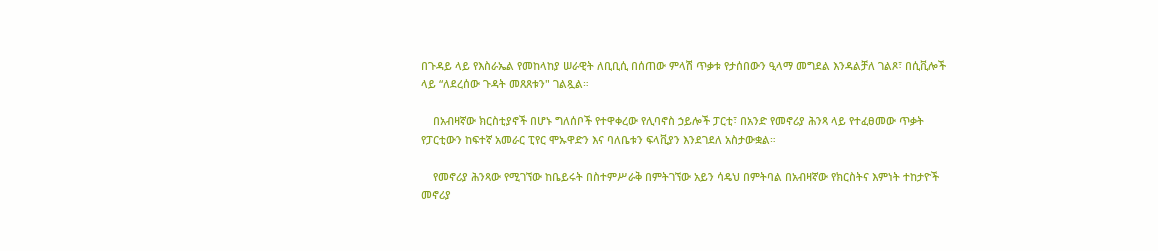በጉዳይ ላይ የእስራኤል የመከላከያ ሠራዊት ለቢቢሲ በሰጠው ምላሽ ጥቃቱ የታሰበውን ዒላማ መግደል እንዳልቻለ ገልጾ፣ በሲቪሎች ላይ “ለደረሰው ጉዳት መጸጸቱን" ገልጿል።

    በአብዛኛው ክርስቲያኖች በሆኑ ግለሰቦች የተዋቀረው የሊባኖስ ኃይሎች ፓርቲ፣ በአንድ የመኖሪያ ሕንጻ ላይ የተፈፀመው ጥቃት የፓርቲውን ከፍተኛ አመራር ፒየር ሞኡዋድን እና ባለቤቱን ፍላቪያን እንደገደለ አስታውቋል።

    የመኖሪያ ሕንጻው የሚገኘው ከቤይሩት በስተምሥራቅ በምትገኘው አይን ሳዴህ በምትባል በአብዛኛው የክርስትና እምነት ተከታዮች መኖሪያ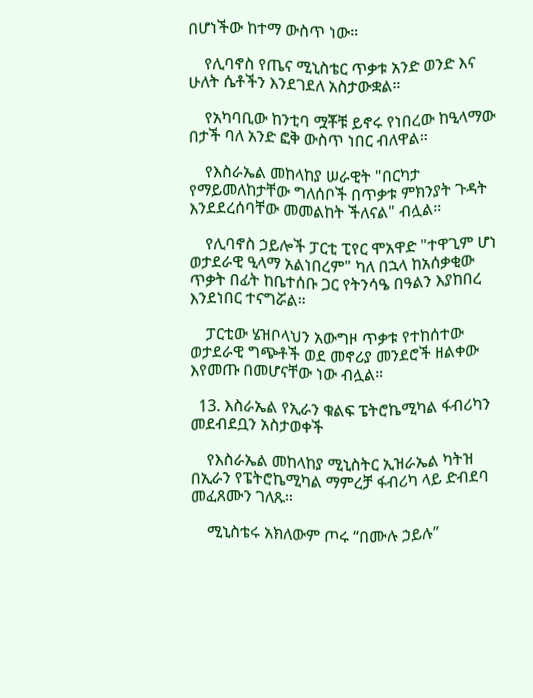በሆነችው ከተማ ውስጥ ነው።

    የሊባኖስ የጤና ሚኒስቴር ጥቃቱ አንድ ወንድ እና ሁለት ሴቶችን እንደገደለ አስታውቋል።

    የአካባቢው ከንቲባ ሟቾቹ ይኖሩ የነበረው ከዒላማው በታች ባለ አንድ ፎቅ ውስጥ ነበር ብለዋል።

    የእስራኤል መከላከያ ሠራዊት "በርካታ የማይመለከታቸው ግለሰቦች በጥቃቱ ምክንያት ጉዳት እንደደረሰባቸው መመልከት ችለናል" ብሏል።

    የሊባኖስ ኃይሎች ፓርቲ ፒየር ሞአዋድ "ተዋጊም ሆነ ወታደራዊ ዒላማ አልነበረም" ካለ በኋላ ከአሰቃቂው ጥቃት በፊት ከቤተሰቡ ጋር የትንሳዔ በዓልን እያከበረ እንደነበር ተናግሯል።

    ፓርቲው ሄዝቦላህን አውግዞ ጥቃቱ የተከሰተው ወታደራዊ ግጭቶች ወደ መኖሪያ መንደሮች ዘልቀው እየመጡ በመሆናቸው ነው ብሏል።

  13. እስራኤል የኢራን ቁልፍ ፔትሮኬሚካል ፋብሪካን መደብደቧን አስታወቀች

    የእስራኤል መከላከያ ሚኒስትር ኢዝራኤል ካትዝ በኢራን የፔትሮኬሚካል ማምረቻ ፋብሪካ ላይ ድብደባ መፈጸሙን ገለጹ።

    ሚኒስቴሩ አክለውም ጦሩ “በሙሉ ኃይሉ”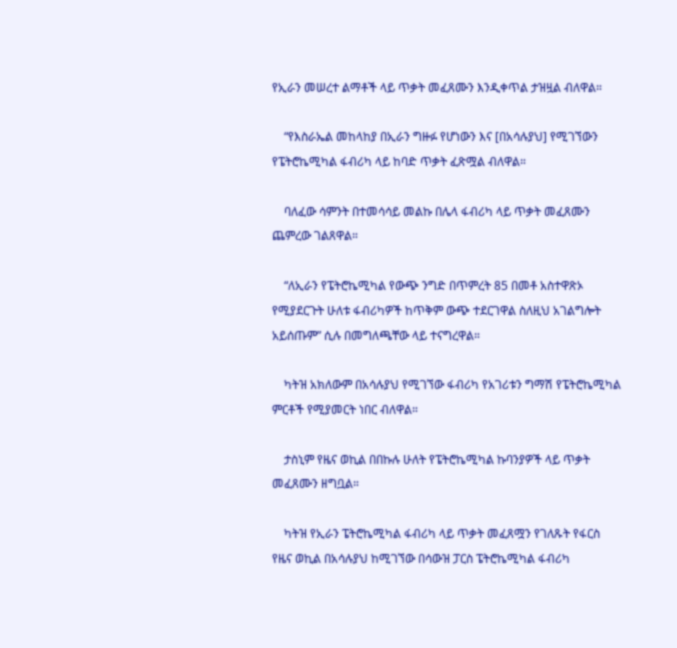የኢራን መሠረተ ልማቶች ላይ ጥቃት መፈጸሙን እንዲቀጥል ታዝዟል ብለዋል።

    “የእስራኤል መከላከያ በኢራን ግዙፉ የሆነውን እና [በአሳሉያህ] የሚገኘውን የፔትሮኬሚካል ፋብሪካ ላይ ከባድ ጥቃት ፈጽሟል ብለዋል።

    ባለፈው ሳምንት በተመሳሳይ መልኩ በሌላ ፋብሪካ ላይ ጥቃት መፈጸሙን ጨምረው ገልጸዋል።

    “ለኢራን የፔትሮኬሚካል የውጭ ንግድ በጥምረት 85 በመቶ አስተዋጽኦ የሚያደርጉት ሁለቱ ፋብሪካዎች ከጥቅም ውጭ ተደርገዋል ስለዚህ አገልግሎት አይሰጡም” ሲሉ በመግለጫቸው ላይ ተናግረዋል።

    ካትዝ አክለውም በአሳሉያህ የሚገኘው ፋብሪካ የአገሪቱን ግማሽ የፔትሮኬሚካል ምርቶች የሚያመርት ነበር ብለዋል።

    ታስኒም የዜና ወኪል በበኩሉ ሁለት የፔትሮኬሚካል ኩባንያዎች ላይ ጥቃት መፈጸሙን ዘግቧል።

    ካትዝ የኢራን ፔትሮኬሚካል ፋብሪካ ላይ ጥቃት መፈጸሟን የገለጹት የፋርስ የዜና ወኪል በአሳሉያህ ከሚገኘው በሳውዝ ፓርስ ፔትሮኬሚካል ፋብሪካ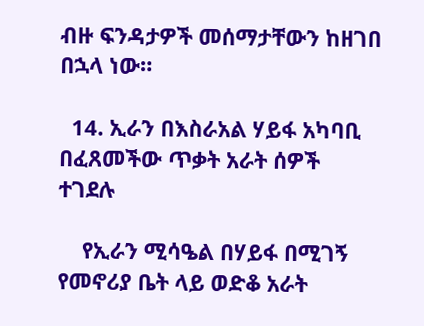ብዙ ፍንዳታዎች መሰማታቸውን ከዘገበ በኋላ ነው።

  14. ኢራን በእስራአል ሃይፋ አካባቢ በፈጸመችው ጥቃት አራት ሰዎች ተገደሉ

    የኢራን ሚሳዔል በሃይፋ በሚገኝ የመኖሪያ ቤት ላይ ወድቆ አራት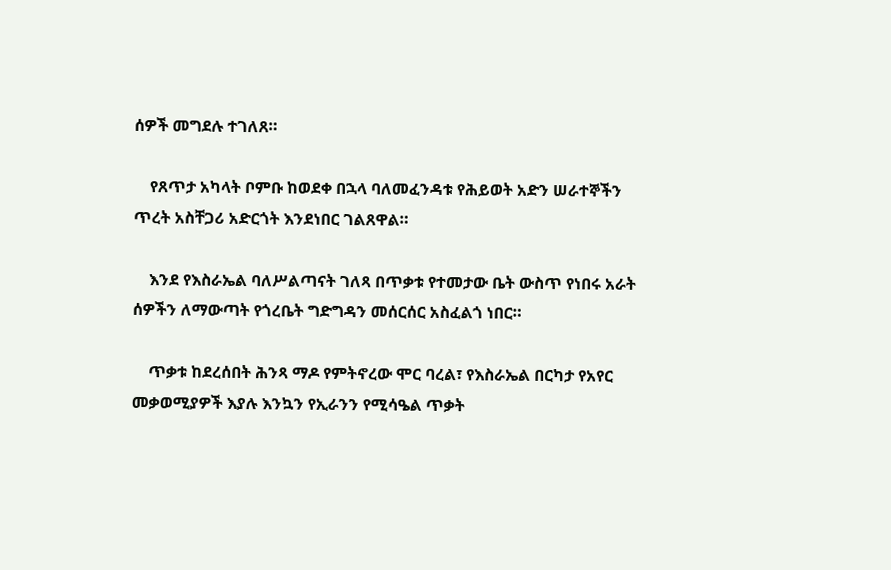ሰዎች መግደሉ ተገለጸ።

    የጸጥታ አካላት ቦምቡ ከወደቀ በኋላ ባለመፈንዳቱ የሕይወት አድን ሠራተኞችን ጥረት አስቸጋሪ አድርጎት እንደነበር ገልጸዋል።

    እንደ የእስራኤል ባለሥልጣናት ገለጻ በጥቃቱ የተመታው ቤት ውስጥ የነበሩ አራት ሰዎችን ለማውጣት የጎረቤት ግድግዳን መሰርሰር አስፈልጎ ነበር።

    ጥቃቱ ከደረሰበት ሕንጻ ማዶ የምትኖረው ሞር ባረል፣ የእስራኤል በርካታ የአየር መቃወሚያዎች እያሉ እንኳን የኢራንን የሚሳዔል ጥቃት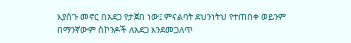እያሰጉ መኖር በአደጋ የታጀበ ነው፤ ምናልባት ደህንነትህ የተጠበቀ ወይንም በማንኛውም ሰኮንዶች ለአደጋ እንደመጋለጥ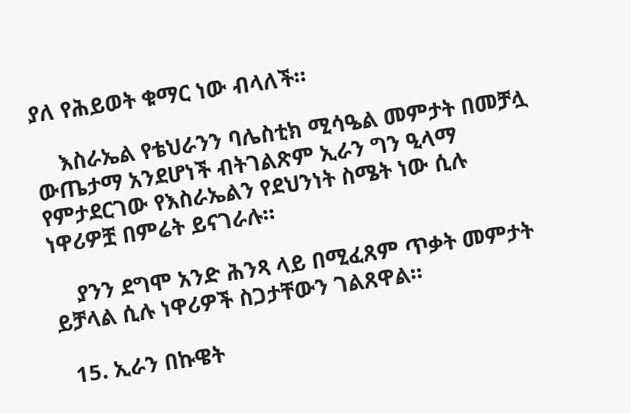ያለ የሕይወት ቁማር ነው ብላለች።

    እስራኤል የቴህራንን ባሌስቲክ ሚሳዔል መምታት በመቻሏ ውጤታማ አንደሆነች ብትገልጽም ኢራን ግን ዒላማ የምታደርገው የእስራኤልን የደህንነት ስሜት ነው ሲሉ ነዋሪዎቿ በምሬት ይናገራሉ።

    ያንን ደግሞ አንድ ሕንጻ ላይ በሚፈጸም ጥቃት መምታት ይቻላል ሲሉ ነዋሪዎች ስጋታቸውን ገልጸዋል።

  15. ኢራን በኩዌት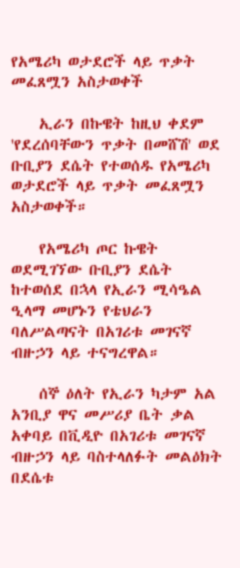የአሜሪካ ወታደሮች ላይ ጥቃት መፈጸሟን አስታወቀች

    ኢራን በኩዌት ከዚህ ቀደም 'የደረሰባቸውን ጥቃት በመሸሽ' ወደ ቡቢያን ደሴት የተወሰዱ የአሜሪካ ወታደሮች ላይ ጥቃት መፈጸሟን አስታወቀች።

    የአሜሪካ ጦር ኩዌት ወደሚገኘው ቡቢያን ደሴት ከተወሰደ በኋላ የኢራን ሚሳዔል ዒላማ መሆኑን የቴህራን ባለሥልጣናት በአገሪቱ መገናኛ ብዙኃን ላይ ተናግረዋል።

    ሰኞ ዕለት የኢራን ካታም አል አንቢያ ዋና መሥሪያ ቤት ቃል አቀባይ በቪዲዮ በአገሪቱ መገናኛ ብዙኃን ላይ ባስተላለፉት መልዕክት በደሴቱ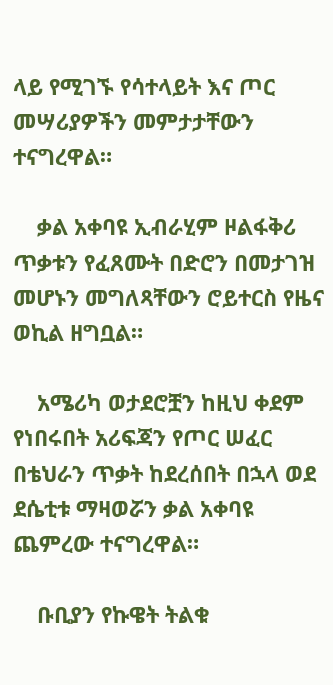ላይ የሚገኙ የሳተላይት እና ጦር መሣሪያዎችን መምታታቸውን ተናግረዋል።

    ቃል አቀባዩ ኢብራሂም ዞልፋቅሪ ጥቃቱን የፈጸሙት በድሮን በመታገዝ መሆኑን መግለጻቸውን ሮይተርስ የዜና ወኪል ዘግቧል።

    አሜሪካ ወታደሮቿን ከዚህ ቀደም የነበሩበት አሪፍጃን የጦር ሠፈር በቴህራን ጥቃት ከደረሰበት በኋላ ወደ ደሴቲቱ ማዛወሯን ቃል አቀባዩ ጨምረው ተናግረዋል።

    ቡቢያን የኩዌት ትልቁ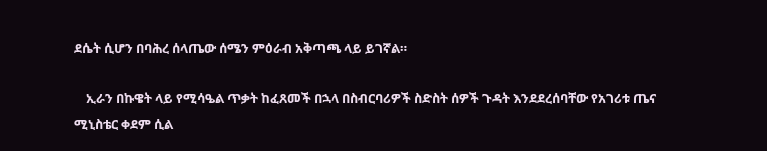ደሴት ሲሆን በባሕረ ሰላጤው ሰሜን ምዕራብ አቅጣጫ ላይ ይገኛል።

    ኢራን በኩዌት ላይ የሚሳዔል ጥቃት ከፈጸመች በኋላ በስብርባሪዎች ስድስት ሰዎች ጉዳት እንደደረሰባቸው የአገሪቱ ጤና ሚኒስቴር ቀደም ሲል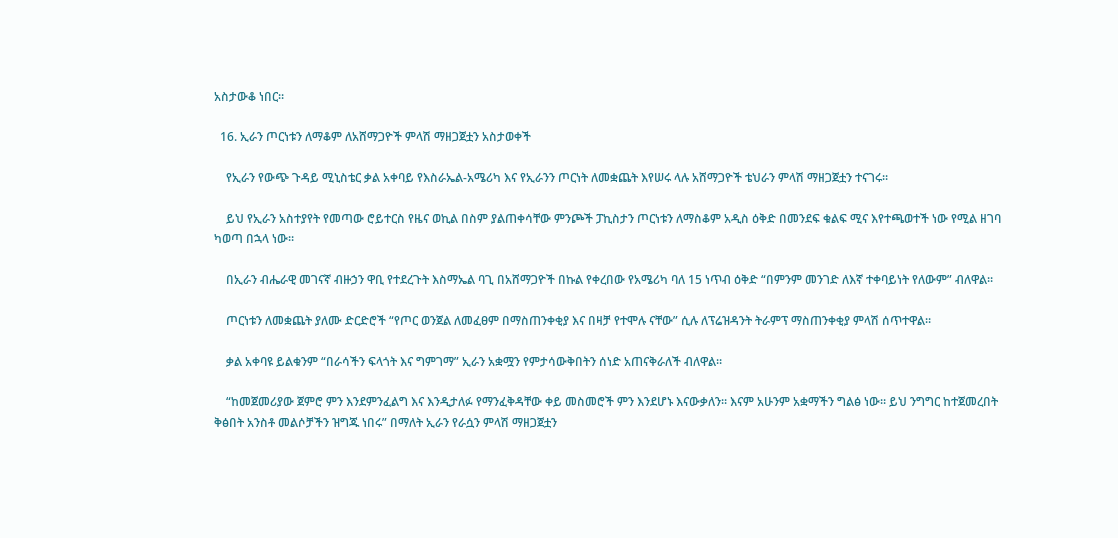አስታውቆ ነበር።

  16. ኢራን ጦርነቱን ለማቆም ለአሸማጋዮች ምላሽ ማዘጋጀቷን አስታወቀች

    የኢራን የውጭ ጉዳይ ሚኒስቴር ቃል አቀባይ የእስራኤል-አሜሪካ እና የኢራንን ጦርነት ለመቋጨት እየሠሩ ላሉ አሸማጋዮች ቴህራን ምላሽ ማዘጋጀቷን ተናገሩ።

    ይህ የኢራን አስተያየት የመጣው ሮይተርስ የዜና ወኪል በስም ያልጠቀሳቸው ምንጮች ፓኪስታን ጦርነቱን ለማስቆም አዲስ ዕቅድ በመንደፍ ቁልፍ ሚና እየተጫወተች ነው የሚል ዘገባ ካወጣ በኋላ ነው።

    በኢራን ብሔራዊ መገናኛ ብዙኃን ዋቢ የተደረጉት እስማኤል ባጊ በአሸማጋዮች በኩል የቀረበው የአሜሪካ ባለ 15 ነጥብ ዕቅድ “በምንም መንገድ ለእኛ ተቀባይነት የለውም” ብለዋል።

    ጦርነቱን ለመቋጨት ያለሙ ድርድሮች “የጦር ወንጀል ለመፈፀም በማስጠንቀቂያ እና በዛቻ የተሞሉ ናቸው” ሲሉ ለፕሬዝዳንት ትራምፕ ማስጠንቀቂያ ምላሽ ሰጥተዋል።

    ቃል አቀባዩ ይልቁንም “በራሳችን ፍላጎት እና ግምገማ” ኢራን አቋሟን የምታሳውቅበትን ሰነድ አጠናቅራለች ብለዋል።

    “ከመጀመሪያው ጀምሮ ምን እንደምንፈልግ እና እንዲታለፉ የማንፈቅዳቸው ቀይ መስመሮች ምን እንደሆኑ እናውቃለን። እናም አሁንም አቋማችን ግልፅ ነው። ይህ ንግግር ከተጀመረበት ቅፅበት አንስቶ መልሶቻችን ዝግጁ ነበሩ” በማለት ኢራን የራሷን ምላሽ ማዘጋጀቷን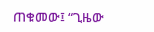ጠቁመው፤ “ጊዜው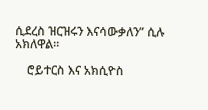ሲደረስ ዝርዝሩን እናሳውቃለን” ሲሉ አክለዋል።

    ሮይተርስ እና አክሲዮስ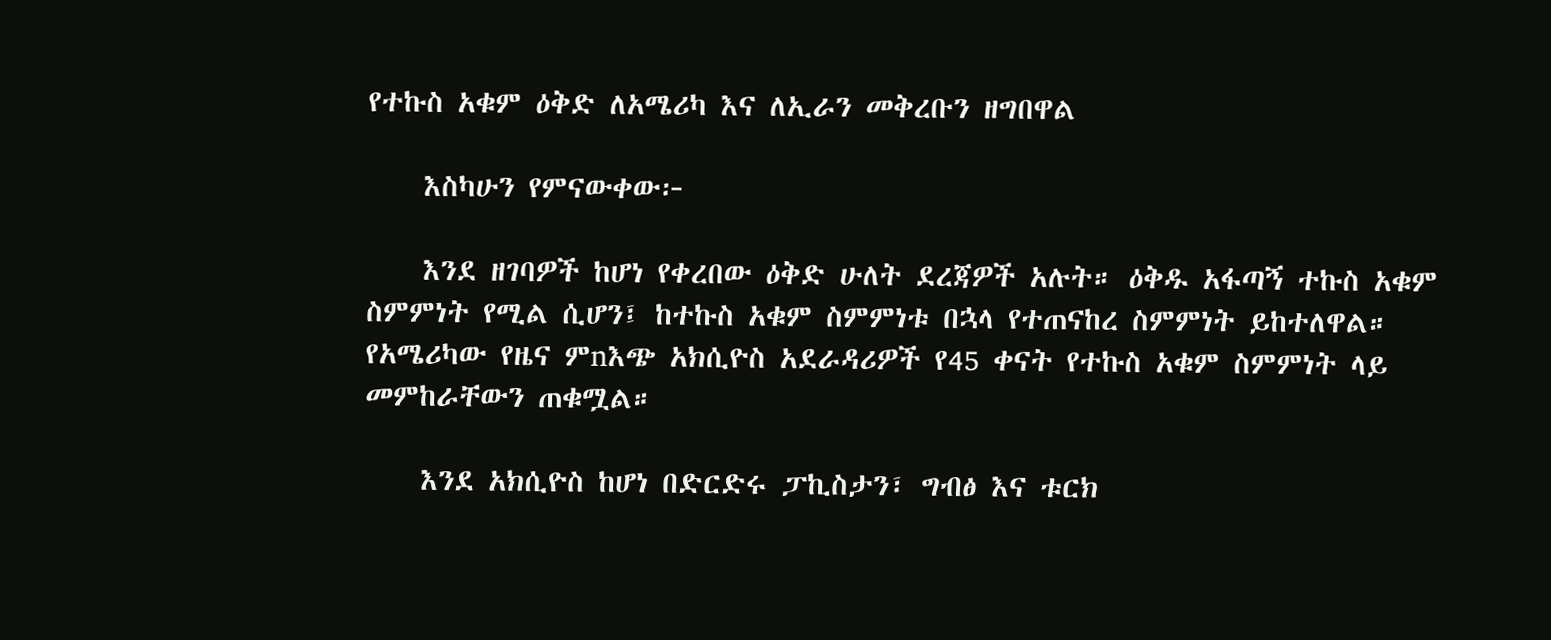የተኩስ አቁም ዕቅድ ለአሜሪካ እና ለኢራን መቅረቡን ዘግበዋል

    እስካሁን የምናውቀው፦

    እንደ ዘገባዎች ከሆነ የቀረበው ዕቅድ ሁለት ደረጃዎች አሉት። ዕቅዱ አፋጣኝ ተኩስ አቁም ስምምነት የሚል ሲሆን፤ ከተኩስ አቁም ስምምነቱ በኋላ የተጠናከረ ስምምነት ይከተለዋል። የአሜሪካው የዜና ምnእጭ አክሲዮስ አደራዳሪዎች የ45 ቀናት የተኩስ አቁም ስምምነት ላይ መምከራቸውን ጠቁሟል።

    እንደ አክሲዮስ ከሆነ በድርድሩ ፓኪስታን፣ ግብፅ እና ቱርክ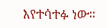እየተሳተፉ ነው።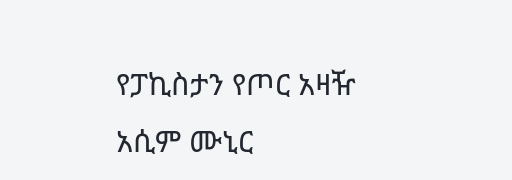የፓኪስታን የጦር አዛዥ አሲም ሙኒር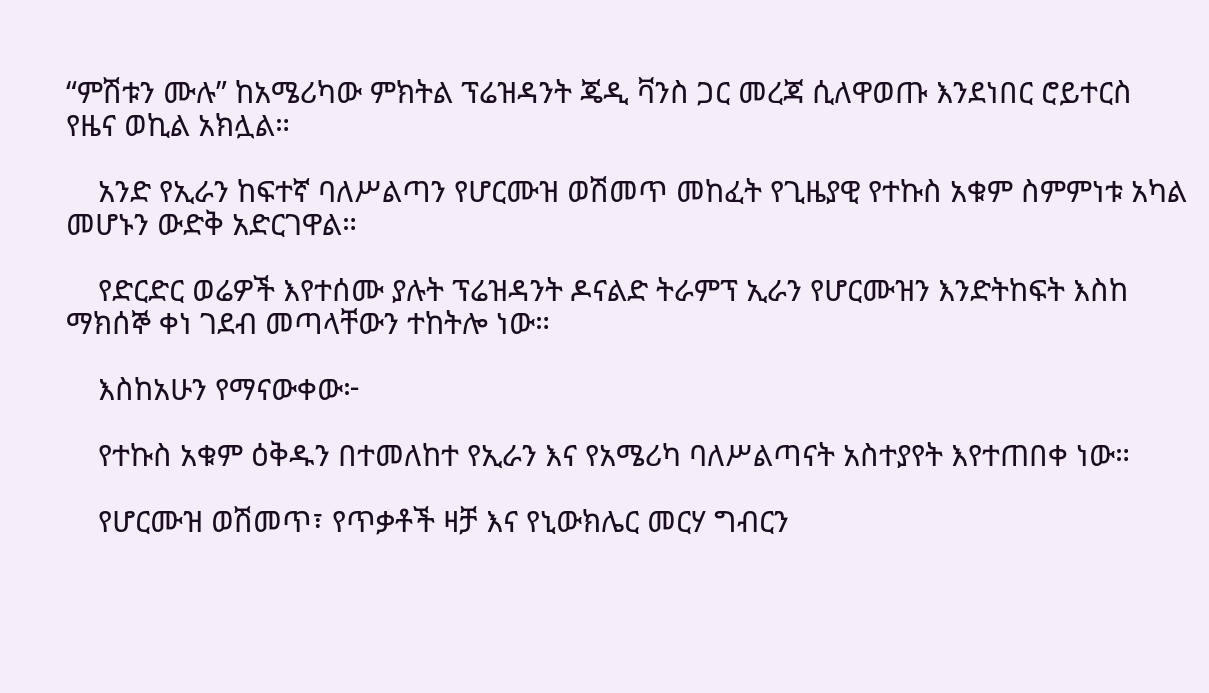“ምሽቱን ሙሉ” ከአሜሪካው ምክትል ፕሬዝዳንት ጄዲ ቫንስ ጋር መረጃ ሲለዋወጡ እንደነበር ሮይተርስ የዜና ወኪል አክሏል።

    አንድ የኢራን ከፍተኛ ባለሥልጣን የሆርሙዝ ወሽመጥ መከፈት የጊዜያዊ የተኩስ አቁም ስምምነቱ አካል መሆኑን ውድቅ አድርገዋል።

    የድርድር ወሬዎች እየተሰሙ ያሉት ፕሬዝዳንት ዶናልድ ትራምፕ ኢራን የሆርሙዝን እንድትከፍት እስከ ማክሰኞ ቀነ ገደብ መጣላቸውን ተከትሎ ነው።

    እስከአሁን የማናውቀው፦

    የተኩስ አቁም ዕቅዱን በተመለከተ የኢራን እና የአሜሪካ ባለሥልጣናት አስተያየት እየተጠበቀ ነው።

    የሆርሙዝ ወሽመጥ፣ የጥቃቶች ዛቻ እና የኒውክሌር መርሃ ግብርን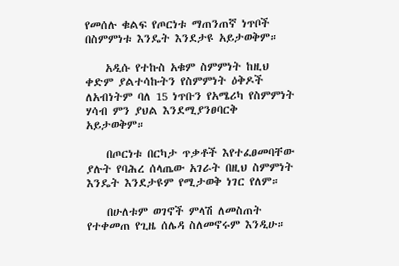የመሰሉ ቁልፍ የጦርነቱ ማጠንጠኛ ነጥቦች በስምምነቱ እንዴት እንደታዩ አይታወቅም።

    አዲሱ የተኩስ አቁም ስምምነት ከዚህ ቀድም ያልተሳኩትን የስምምነት ዕቅዶች ለአብነትም ባለ 15 ነጥቡን የአሜሪካ የስምምነት ሃሳብ ምን ያህል እንደሚያንፀባርቅ አይታወቅም።

    በጦርነቱ በርካታ ጥቃቶች እየተፈፀመባቸው ያሉት የባሕረ ሰላጤው አገራት በዚህ ስምምነት እንዴት እንደታዩም የሚታወቅ ነገር የለም።

    በሁለቱም ወገኖች ምላሽ ለመስጠት የተቀመጠ የጊዜ ሰሌዳ ስለመኖሩም እንዲሁ።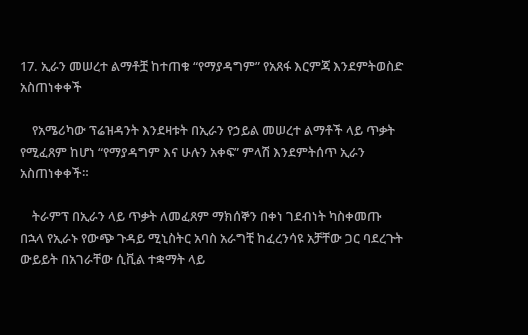17. ኢራን መሠረተ ልማቶቿ ከተጠቁ “የማያዳግም” የአጸፋ እርምጃ እንደምትወስድ አስጠነቀቀች

    የአሜሪካው ፕሬዝዳንት እንደዛቱት በኢራን የኃይል መሠረተ ልማቶች ላይ ጥቃት የሚፈጸም ከሆነ “የማያዳግም እና ሁሉን አቀፍ” ምላሽ እንደምትሰጥ ኢራን አስጠነቀቀች።

    ትራምፕ በኢራን ላይ ጥቃት ለመፈጸም ማክሰኞን በቀነ ገደብነት ካስቀመጡ በኋላ የኢራኑ የውጭ ጉዳይ ሚኒስትር አባስ አራግቺ ከፈረንሳዩ አቻቸው ጋር ባደረጉት ውይይት በአገራቸው ሲቪል ተቋማት ላይ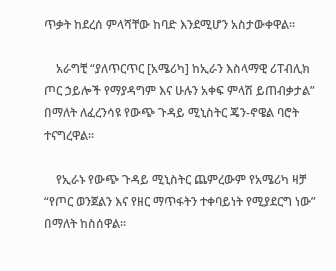ጥቃት ከደረሰ ምላሻቸው ከባድ እንደሚሆን አስታውቀዋል።

    አራግቺ “ያለጥርጥር [አሜሪካ] ከኢራን እስላማዊ ሪፐብሊክ ጦር ኃይሎች የማያዳግም እና ሁሉን አቀፍ ምላሽ ይጠብቃታል” በማለት ለፈረንሳዩ የውጭ ጉዳይ ሚኒስትር ጄን-ኖዌል ባሮት ተናግረዋል።

    የኢራኑ የውጭ ጉዳይ ሚኒስትር ጨምረውም የአሜሪካ ዛቻ “የጦር ወንጀልን እና የዘር ማጥፋትን ተቀባይነት የሚያደርግ ነው” በማለት ከስሰዋል።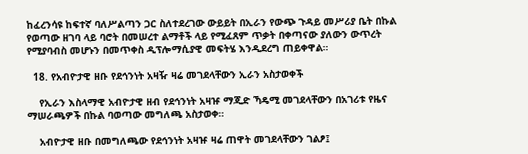ከፈረንሳዩ ከፍተኛ ባለሥልጣን ጋር ስለተደረገው ውይይት በኢራን የውጭ ጉዳይ መሥሪያ ቤት በኩል የወጣው ዘገባ ላይ ባሮት በመሠረተ ልማቶች ላይ የሚፈጸም ጥቃት በቀጣናው ያለውን ውጥረት የሚያባብስ መሆኑን በመጥቀስ ዲፕሎማሲያዊ መፍትሄ እንዲደረግ ጠይቀዋል።

  18. የአብዮታዊ ዘቡ የደኅንነት አዛዥ ዛሬ መገደላቸውን ኢራን አስታወቀች

    የኢራን እስላማዊ አብዮታዊ ዘብ የደኅንነት አዛዡ ማጂድ ኻዴሚ መገደላቸውን በአገሪቱ የዜና ማሠራጫዎች በኩል ባወጣው መግለጫ አስታወቀ።

    አብዮታዊ ዘቡ በመግለጫው የደኅንነት አዛዡ ዛሬ ጠዋት መገደላቸውን ገልፆ፤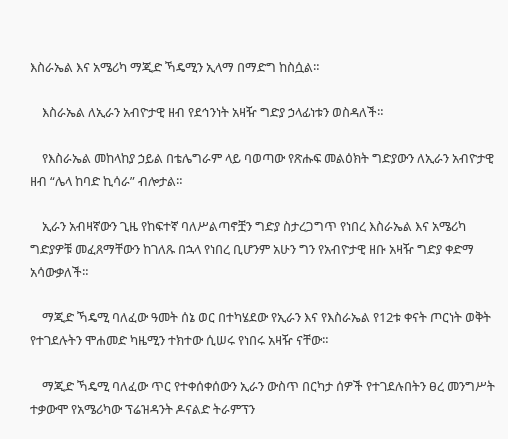እስራኤል እና አሜሪካ ማጂድ ኻዴሚን ኢላማ በማድግ ከስሷል።

    እስራኤል ለኢራን አብዮታዊ ዘብ የደኅንነት አዛዥ ግድያ ኃላፊነቱን ወስዳለች።

    የእስራኤል መከላከያ ኃይል በቴሌግራም ላይ ባወጣው የጽሑፍ መልዕክት ግድያውን ለኢራን አብዮታዊ ዘብ “ሌላ ከባድ ኪሳራ” ብሎታል።

    ኢራን አብዛኛውን ጊዜ የከፍተኛ ባለሥልጣኖቿን ግድያ ስታረጋግጥ የነበረ እስራኤል እና አሜሪካ ግድያዎቹ መፈጸማቸውን ከገለጹ በኋላ የነበረ ቢሆንም አሁን ግን የአብዮታዊ ዘቡ አዛዥ ግድያ ቀድማ አሳውቃለች።

    ማጂድ ኻዴሚ ባለፈው ዓመት ሰኔ ወር በተካሄደው የኢራን እና የእስራኤል የ12ቱ ቀናት ጦርነት ወቅት የተገደሉትን ሞሐመድ ካዜሚን ተክተው ሲሠሩ የነበሩ አዛዥ ናቸው።

    ማጂድ ኻዴሚ ባለፈው ጥር የተቀሰቀሰውን ኢራን ውስጥ በርካታ ሰዎች የተገደሉበትን ፀረ መንግሥት ተቃውሞ የአሜሪካው ፕሬዝዳንት ዶናልድ ትራምፕን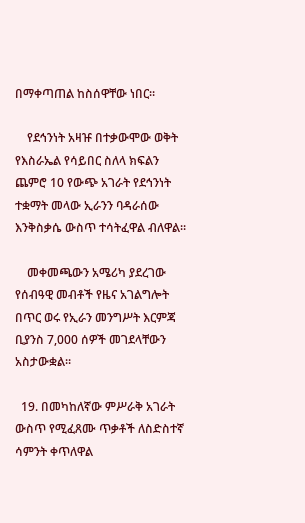በማቀጣጠል ከስሰዋቸው ነበር።

    የደኅንነት አዛዡ በተቃውሞው ወቅት የእስራኤል የሳይበር ስለላ ክፍልን ጨምሮ 10 የውጭ አገራት የደኅንነት ተቋማት መላው ኢራንን ባዳራሰው እንቅስቃሴ ውስጥ ተሳትፈዋል ብለዋል።

    መቀመጫውን አሜሪካ ያደረገው የሰብዓዊ መብቶች የዜና አገልግሎት በጥር ወሩ የኢራን መንግሥት እርምጃ ቢያንስ 7,000 ሰዎች መገደላቸውን አስታውቋል።

  19. በመካከለኛው ምሥራቅ አገራት ውስጥ የሚፈጸሙ ጥቃቶች ለስድስተኛ ሳምንት ቀጥለዋል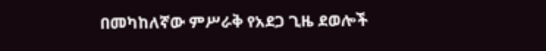በመካከለኛው ምሥራቅ የአደጋ ጊዜ ደወሎች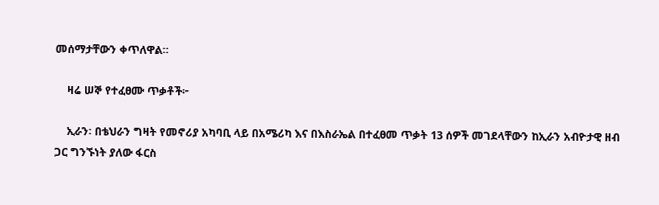መሰማታቸውን ቀጥለዋል።

    ዛሬ ሠኞ የተፈፀሙ ጥቃቶች፦

    ኢራን፡ በቴህራን ግዛት የመኖሪያ አካባቢ ላይ በአሜሪካ እና በእስራኤል በተፈፀመ ጥቃት 13 ሰዎች መገደላቸውን ከኢራን አብዮታዊ ዘብ ጋር ግንኙነት ያለው ፋርስ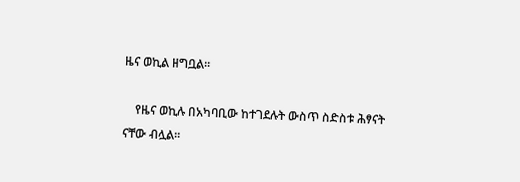ዜና ወኪል ዘግቧል።

    የዜና ወኪሉ በአካባቢው ከተገደሉት ውስጥ ስድስቱ ሕፃናት ናቸው ብሏል።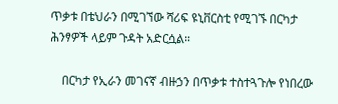ጥቃቱ በቴህራን በሚገኘው ሻሪፍ ዩኒቨርስቲ የሚገኙ በርካታ ሕንፃዎች ላይም ጉዳት አድርሷል።

    በርካታ የኢራን መገናኛ ብዙኃን በጥቃቱ ተስተጓጉሎ የነበረው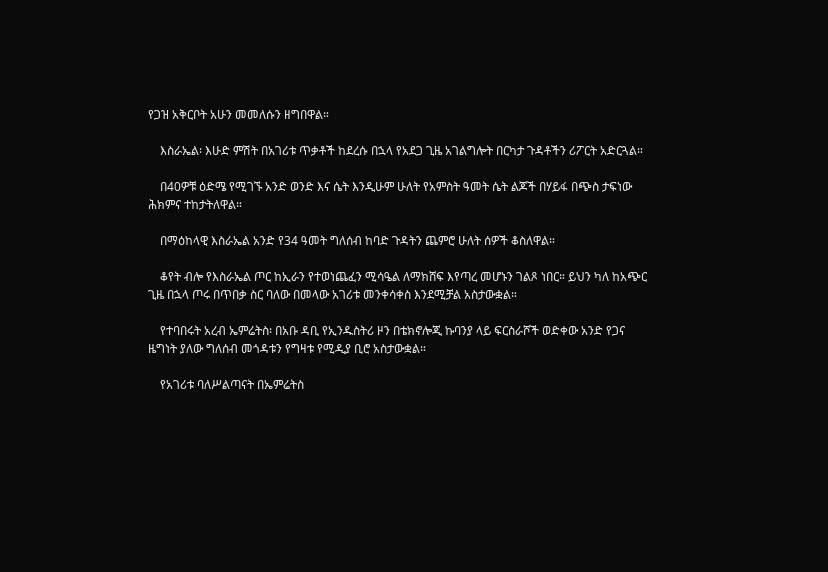የጋዝ አቅርቦት አሁን መመለሱን ዘግበዋል።

    እስራኤል፡ እሁድ ምሽት በአገሪቱ ጥቃቶች ከደረሱ በኋላ የአደጋ ጊዜ አገልግሎት በርካታ ጉዳቶችን ሪፖርት አድርጓል።

    በ40ዎቹ ዕድሜ የሚገኙ አንድ ወንድ እና ሴት እንዲሁም ሁለት የአምስት ዓመት ሴት ልጆች በሃይፋ በጭስ ታፍነው ሕክምና ተከታትለዋል።

    በማዕከላዊ እስራኤል አንድ የ34 ዓመት ግለሰብ ከባድ ጉዳትን ጨምሮ ሁለት ሰዎች ቆስለዋል።

    ቆየት ብሎ የእስራኤል ጦር ከኢራን የተወነጨፈን ሚሳዔል ለማክሸፍ እየጣረ መሆኑን ገልጾ ነበር። ይህን ካለ ከአጭር ጊዜ በኋላ ጦሩ በጥበቃ ስር ባለው በመላው አገሪቱ መንቀሳቀስ እንደሚቻል አስታውቋል።

    የተባበሩት አረብ ኤምሬትስ፡ በአቡ ዳቢ የኢንዱስትሪ ዞን በቴክኖሎጂ ኩባንያ ላይ ፍርስራሾች ወድቀው አንድ የጋና ዜግነት ያለው ግለሰብ መጎዳቱን የግዛቱ የሚዲያ ቢሮ አስታውቋል።

    የአገሪቱ ባለሥልጣናት በኤምሬትስ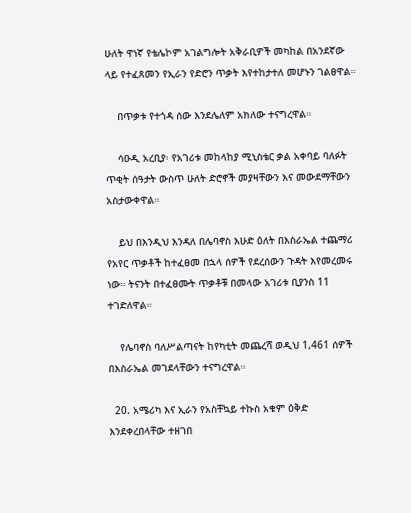ሁለት ዋነኛ የቴሌኮም አገልግሎት አቅራቢዎች መካከል በአንደኛው ላይ የተፈጸመን የኢራን የድሮን ጥቃት እየተከታተለ መሆኑን ገልፀዋል።

    በጥቃቱ የተጎዳ ሰው እንደሌለም አክለው ተናግረዋል።

    ሳዑዲ አረቢያ፡ የአገሪቱ መከላከያ ሚኒስቴር ቃል አቀባይ ባለፉት ጥቂት ሰዓታት ውስጥ ሁለት ድሮኖች መያዛቸውን እና መውደማቸውን አስታውቀዋል።

    ይህ በእንዲህ እንዳለ በሌባኖስ እሁድ ዕለት በእስራኤል ተጨማሪ የአየር ጥቃቶች ከተፈፀመ በኋላ ሰዎች የደረሰውን ጉዳት እየመረመሩ ነው። ትናንት በተፈፀሙት ጥቃቶቹ በመላው አገሪቱ ቢያንስ 11 ተገድለዋል።

    የሌባኖስ ባለሥልጣናት ከየካቲት መጨረሻ ወዲህ 1,461 ሰዎች በእስራኤል መገደላቸውን ተናግረዋል።

  20. አሜሪካ እና ኢራን የአስቸኳይ ተኩስ አቁም ዕቅድ እንደቀረበላቸው ተዘገበ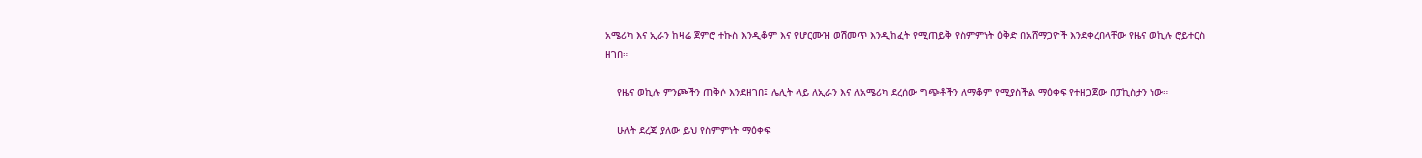አሜሪካ እና ኢራን ከዛሬ ጀምሮ ተኩስ እንዲቆም እና የሆርሙዝ ወሽመጥ እንዲከፈት የሚጠይቅ የስምምነት ዕቅድ በአሸማጋዮች እንደቀረበላቸው የዜና ወኪሉ ሮይተርስ ዘገበ።

    የዜና ወኪሉ ምንጮችን ጠቅሶ እንደዘገበ፤ ሌሊት ላይ ለኢራን እና ለአሜሪካ ደረሰው ግጭቶችን ለማቆም የሚያስችል ማዕቀፍ የተዘጋጀው በፓኪስታን ነው።

    ሁለት ደረጃ ያለው ይህ የስምምነት ማዕቀፍ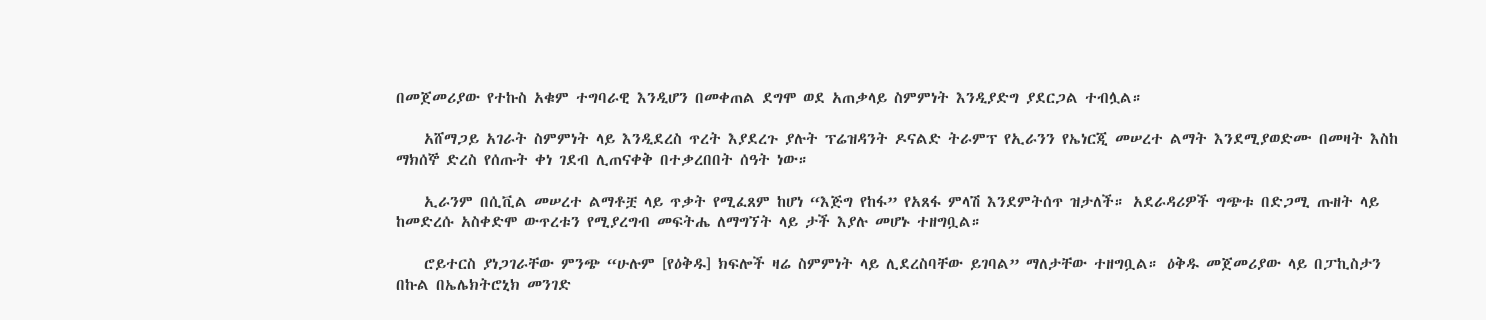በመጀመሪያው የተኩስ አቁም ተግባራዊ እንዲሆን በመቀጠል ደግሞ ወደ አጠቃላይ ስምምነት እንዲያድግ ያደርጋል ተብሏል።

    አሸማጋይ አገራት ስምምነት ላይ እንዲደረስ ጥረት እያደረጉ ያሉት ፕሬዝዳንት ዶናልድ ትራምፕ የኢራንን የኤነርጂ መሠረተ ልማት እንደሚያወድሙ በመዛት እስከ ማክሰኞ ድረስ የሰጡት ቀነ ገደብ ሊጠናቀቅ በተቃረበበት ሰዓት ነው።

    ኢራንም በሲቪል መሠረተ ልማቶቿ ላይ ጥቃት የሚፈጸም ከሆነ “እጅግ የከፋ” የአጸፋ ምላሽ እንደምትሰጥ ዝታለች። አደራዳሪዎች ግጭቱ በድጋሚ ጡዘት ላይ ከመድረሱ አስቀድሞ ውጥረቱን የሚያረግብ መፍትሔ ለማግኘት ላይ ታች እያሉ መሆኑ ተዘግቧል።

    ሮይተርስ ያነጋገራቸው ምንጭ “ሁሉም [የዕቅዱ] ክፍሎች ዛሬ ስምምነት ላይ ሊደረስባቸው ይገባል” ማለታቸው ተዘግቧል። ዕቅዱ መጀመሪያው ላይ በፓኪስታን በኩል በኤሌክትሮኒክ መንገድ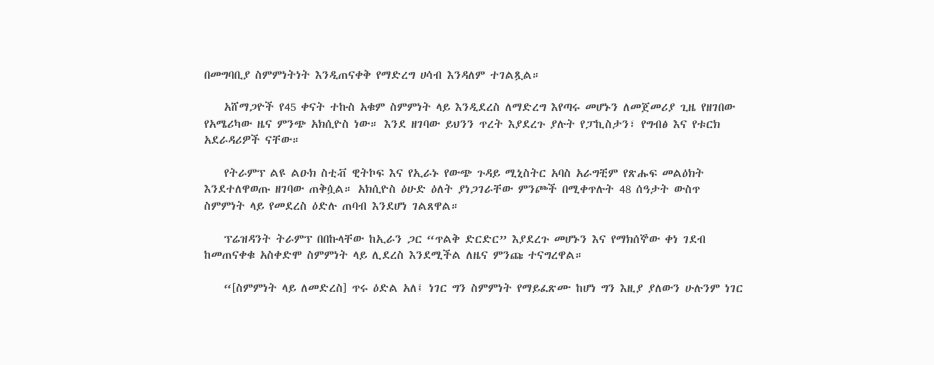በመግባቢያ ስምምነትነት እንዲጠናቀቅ የማድረግ ሀሳብ እንዳለም ተገልጿል።

    አሸማጋዮች የ45 ቀናት ተኩስ አቁም ስምምነት ላይ እንዲደረስ ለማድረግ እየጣሩ መሆኑን ለመጀመሪያ ጊዜ የዘገበው የአሜሪካው ዜና ምንጭ አክሲዮስ ነው። እንደ ዘገባው ይህንን ጥረት እያደረጉ ያሉት የፓኪስታን፣ የግብፅ እና የቱርክ አደራዳሪዎች ናቸው።

    የትራምፕ ልዩ ልዑክ ስቲቭ ዊትኮፍ እና የኢራኑ የውጭ ጉዳይ ሚኒስትር አባስ አራግቺም የጽሑፍ መልዕክት እንደተለዋወጡ ዘገባው ጠቅሷል። አክሲዮስ ዕሁድ ዕለት ያነጋገራቸው ምንጮች በሚቀጥሉት 48 ሰዓታት ውስጥ ስምምነት ላይ የመደረስ ዕድሉ ጠባብ እንደሆነ ገልጸዋል።

    ፕሬዝዳንት ትራምፕ በበኩላቸው ከኢራን ጋር “ጥልቅ ድርድር” እያደረጉ መሆኑን እና የማክሰኞው ቀነ ገደብ ከመጠናቀቁ አስቀድሞ ስምምነት ላይ ሊደረስ እንደሚችል ለዜና ምንጩ ተናግረዋል።

    “[ስምምነት ላይ ለመድረስ] ጥሩ ዕድል አለ፤ ነገር ግን ስምምነት የማይፈጽሙ ከሆነ ግን እዚያ ያለውን ሁሉንም ነገር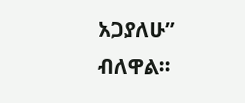አጋያለሁ” ብለዋል።